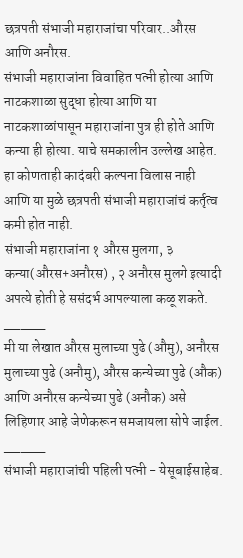छत्रपती संभाजी महाराजांचा परिवार..औरस आणि अनौरस.
संभाजी महाराजांना विवाहित पत्नी होत्या आणि नाटकशाळा सुद्धा होत्या आणि या नाटकशाळांपासून महाराजांना पुत्र ही होते आणि कन्या ही होत्या. याचे समकालीन उल्लेख आहेत. हा कोणताही कादंबरी कल्पना विलास नाही आणि या मुळे छत्रपती संभाजी महाराजांचं कर्तृत्व कमी होत नाही.
संभाजी महाराजांना १ औरस मुलगा, ३ कन्या(औरस+अनौरस) , २ अनौरस मुलगे इत्यादी अपत्ये होती हे ससंदर्भ आपल्याला कळू शकते.
_____
मी या लेखात औरस मुलाच्या पुढे (औमु), अनौरस मुलाच्या पुढे (अनौमु), औरस कन्येच्या पुढे (औक) आणि अनौरस कन्येच्या पुढे (अनौक) असे लिहिणार आहे जेणेकरून समजायला सोपे जाईल.
_____
संभाजी महाराजांची पहिली पत्नी - येसूबाईसाहेब.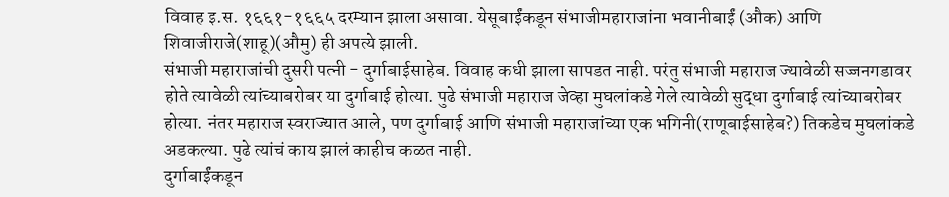विवाह इ.स. १६६१-१६६५ दरम्यान झाला असावा. येसूबाईंकडून संभाजीमहाराजांना भवानीबाईं (औक) आणि शिवाजीराजे(शाहू)(औमु) ही अपत्ये झाली.
संभाजी महाराजांची दुसरी पत्नी - दुर्गाबाईसाहेब. विवाह कधी झाला सापडत नाही. परंतु संभाजी महाराज ज्यावेळी सज्जनगडावर होते त्यावेळी त्यांच्याबरोबर या दुर्गाबाई होत्या. पुढे संभाजी महाराज जेव्हा मुघलांकडे गेले त्यावेळी सुद्धा दुर्गाबाई त्यांच्याबरोबर होत्या. नंतर महाराज स्वराज्यात आले, पण दुर्गाबाई आणि संभाजी महाराजांच्या एक भगिनी(राणूबाईसाहेब?) तिकडेच मुघलांकडे अडकल्या. पुढे त्यांचं काय झालं काहीच कळत नाही.
दुर्गाबाईंकडून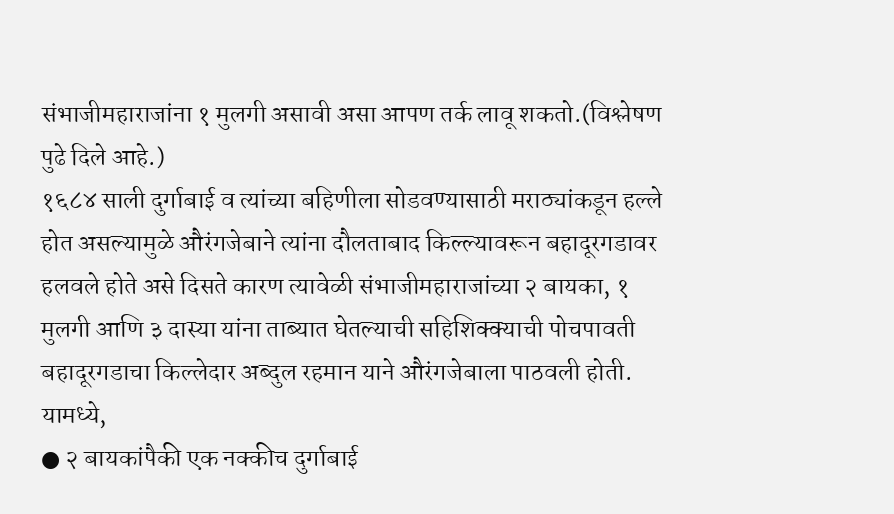संभाजीमहाराजांना १ मुलगी असावी असा आपण तर्क लावू शकतो.(विश्लेषण पुढे दिले आहे.)
१६८४ साली दुर्गाबाई व त्यांच्या बहिणीला सोडवण्यासाठी मराठ्यांकडून हल्ले होत असल्यामुळे औरंगजेबाने त्यांना दौलताबाद किल्ल्यावरून बहादूरगडावर हलवले होते असे दिसते कारण त्यावेळी संभाजीमहाराजांच्या २ बायका, १ मुलगी आणि ३ दास्या यांना ताब्यात घेतल्याची सहिशिक्क्याची पोचपावती बहादूरगडाचा किल्लेदार अब्दुल रहमान याने औरंगजेबाला पाठवली होती.
यामध्ये,
● २ बायकांपैकी एक नक्कीच दुर्गाबाई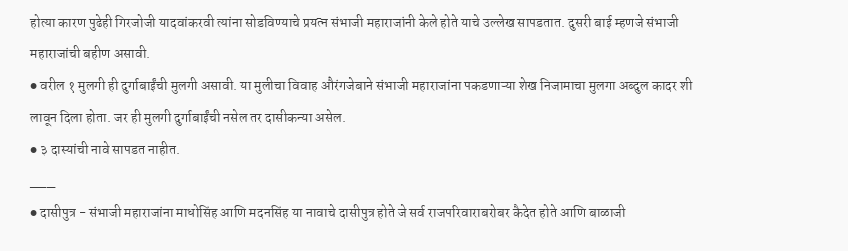होत्या कारण पुढेही गिरजोजी यादवांकरवी त्यांना सोडविण्याचे प्रयत्न संभाजी महाराजांनी केले होते याचे उल्लेख सापडतात. दुसरी बाई म्हणजे संभाजी महाराजांची बहीण असावी.
● वरील १ मुलगी ही दुर्गाबाईंची मुलगी असावी. या मुलीचा विवाह औरंगजेबाने संभाजी महाराजांना पकडणाऱ्या शेख निजामाचा मुलगा अब्दुल कादर शी लावून दिला होता. जर ही मुलगी दुर्गाबाईंची नसेल तर दासीकन्या असेल.
● ३ दास्यांची नावे सापडत नाहीत.
___
● दासीपुत्र - संभाजी महाराजांना माधोसिंह आणि मदनसिंह या नावाचे दासीपुत्र होते जे सर्व राजपरिवाराबरोबर कैदेत होते आणि बाळाजी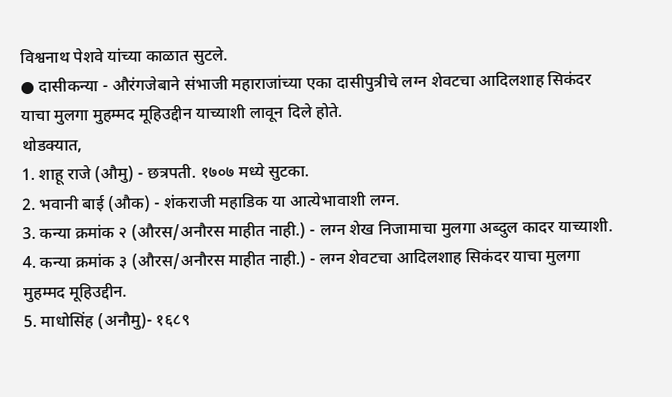विश्वनाथ पेशवे यांच्या काळात सुटले.
● दासीकन्या - औरंगजेबाने संभाजी महाराजांच्या एका दासीपुत्रीचे लग्न शेवटचा आदिलशाह सिकंदर याचा मुलगा मुहम्मद मूहिउद्दीन याच्याशी लावून दिले होते.
थोडक्यात,
1. शाहू राजे (औमु) - छत्रपती. १७०७ मध्ये सुटका.
2. भवानी बाई (औक) - शंकराजी महाडिक या आत्येभावाशी लग्न.
3. कन्या क्रमांक २ (औरस/अनौरस माहीत नाही.) - लग्न शेख निजामाचा मुलगा अब्दुल कादर याच्याशी.
4. कन्या क्रमांक ३ (औरस/अनौरस माहीत नाही.) - लग्न शेवटचा आदिलशाह सिकंदर याचा मुलगा मुहम्मद मूहिउद्दीन.
5. माधोसिंह (अनौमु)- १६८९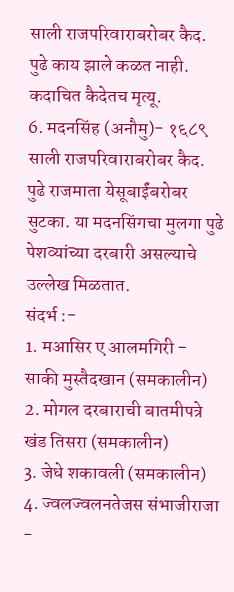साली राजपरिवाराबरोबर कैद. पुढे काय झाले कळत नाही. कदाचित कैदेतच मृत्यू.
6. मदनसिंह (अनौमु)- १६८९ साली राजपरिवाराबरोबर कैद. पुढे राजमाता येसूबाईंबरोबर सुटका. या मदनसिंगचा मुलगा पुढे पेशव्यांच्या दरबारी असल्याचे उल्लेख मिळतात.
संदर्भ :-
1. मआसिर ए आलमगिरी - साकी मुस्तैदखान (समकालीन)
2. मोगल दरबाराची बातमीपत्रे खंड तिसरा (समकालीन)
3. जेधे शकावली (समकालीन)
4. ज्वलज्वलनतेजस संभाजीराजा -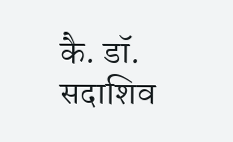कै. डॉ. सदाशिव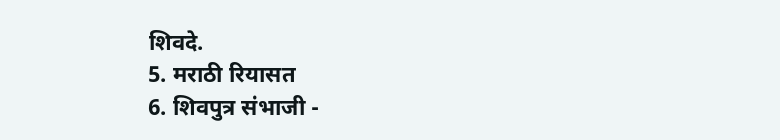शिवदे.
5. मराठी रियासत
6. शिवपुत्र संभाजी -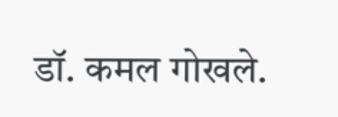डॉ. कमल गोखले.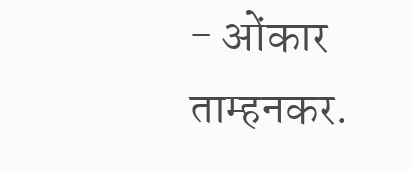- ओंकार ताम्हनकर.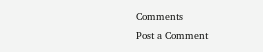Comments
Post a Comment